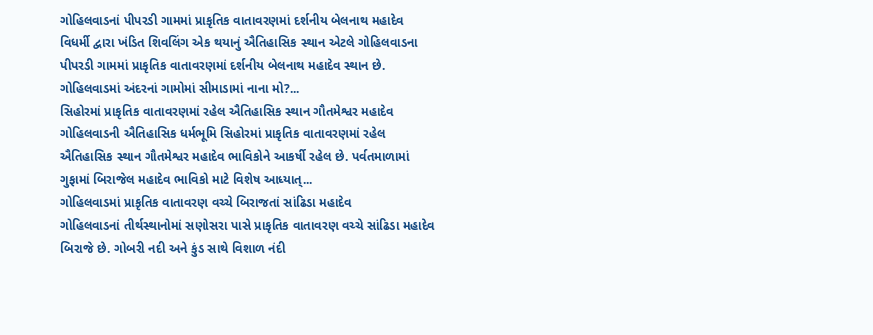ગોહિલવાડનાં પીપરડી ગામમાં પ્રાકૃતિક વાતાવરણમાં દર્શનીય બેલનાથ મહાદેવ
વિધર્મી દ્વારા ખંડિત શિવલિંગ એક થયાનું ઐતિહાસિક સ્થાન એટલે ગોહિલવાડના પીપરડી ગામમાં પ્રાકૃતિક વાતાવરણમાં દર્શનીય બેલનાથ મહાદેવ સ્થાન છે. ગોહિલવાડમાં અંદરનાં ગામોમાં સીમાડામાં નાના મો?...
સિહોરમાં પ્રાકૃતિક વાતાવરણમાં રહેલ ઐતિહાસિક સ્થાન ગૌતમેશ્વર મહાદેવ
ગોહિલવાડની ઐતિહાસિક ધર્મભૂમિ સિહોરમાં પ્રાકૃતિક વાતાવરણમાં રહેલ ઐતિહાસિક સ્થાન ગૌતમેશ્વર મહાદેવ ભાવિકોને આકર્ષી રહેલ છે. પર્વતમાળામાં ગુફામાં બિરાજેલ મહાદેવ ભાવિકો માટે વિશેષ આધ્યાત્...
ગોહિલવાડમાં પ્રાકૃતિક વાતાવરણ વચ્ચે બિરાજતાં સાંઢિડા મહાદેવ
ગોહિલવાડનાં તીર્થસ્થાનોમાં સણોસરા પાસે પ્રાકૃતિક વાતાવરણ વચ્ચે સાંઢિડા મહાદેવ બિરાજે છે. ગોબરી નદી અને કુંડ સાથે વિશાળ નંદી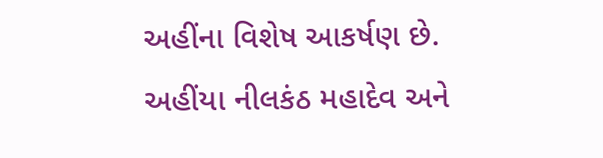અહીંના વિશેષ આકર્ષણ છે. અહીંયા નીલકંઠ મહાદેવ અને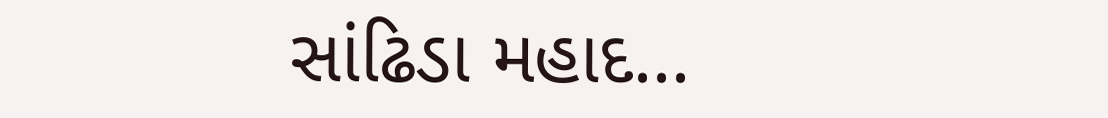સાંઢિડા મહાદ...